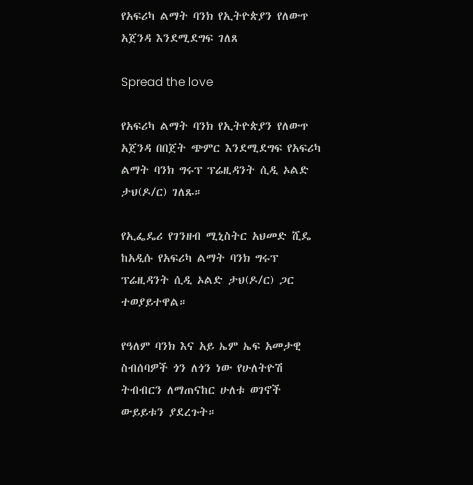የአፍሪካ ልማት ባንክ የኢትዮጵያን የለውጥ አጀንዳ እንደሚደግፍ ገለጸ

Spread the love

የአፍሪካ ልማት ባንክ የኢትዮጵያን የለውጥ አጀንዳ በበጀት ጭምር እንደሚደግፍ የአፍሪካ ልማት ባንክ ግሩፕ ፕሬዚዳንት ሲዲ ኦልድ ታህ(ዶ/ር) ገለጹ።

የኢፌዴሪ የገንዘብ ሚኒስትር አህመድ ሺዴ ከአዲሱ የአፍሪካ ልማት ባንክ ግሩፕ ፕሬዚዳንት ሲዲ ኦልድ ታህ(ዶ/ር) ጋር ተወያይተዋል።

የዓለም ባንክ እና አይ ኤም ኤፍ አመታዊ ስብሰባዎች ጎን ለጎን ነው የሁለትዮሽ ትብብርን ለማጠናከር ሁለቱ ወገኖች ውይይቱን ያደረጉት።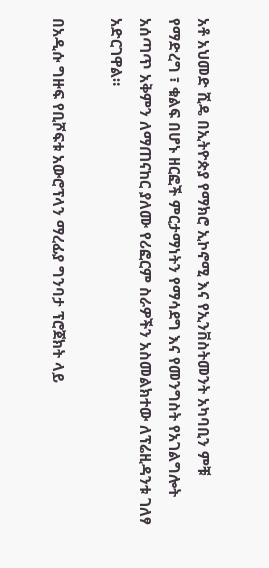አቶ አህመድ ሺዴ በኢትዮጵያ የማክሮ ኢኮኖሚ እና የኢንቨስትመንት አካባቢን ምቹ የማድረግ ፣ ቁልፍ በሆኑ ዘርፎች ምርታማነትን የማሳደግ እና የመንግስት የአገልግሎት አሰጣጥ አቅምን ለማጠናከር ያለሙ የሪፎርም ስራዎችን አስመልክተው ለፕሬዚዳንቱ ገለፃ አድርገዋል።

በአዲሱ ግዙፍ የቢሾፍቱ አውሮፕላን ማረፊያ ግንባታ ፕሮጀክት ላይ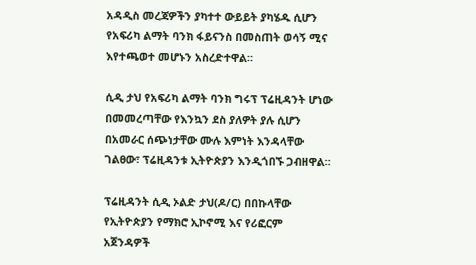አዳዲስ መረጃዎችን ያካተተ ውይይት ያካሄዱ ሲሆን የአፍሪካ ልማት ባንክ ፋይናንስ በመስጠት ወሳኝ ሚና እየተጫወተ መሆኑን አስረድተዋል።

ሲዲ ታህ የአፍሪካ ልማት ባንክ ግሩፕ ፕሬዚዳንት ሆነው በመመረጣቸው የእንኳን ደስ ያለዎት ያሉ ሲሆን በአመራር ሰጭነታቸው ሙሉ እምነት እንዳላቸው ገልፀው፣ ፕሬዚዳንቱ ኢትዮጵያን እንዲጎበኙ ጋብዘዋል።

ፕሬዚዳንት ሲዲ ኦልድ ታህ(ዶ/ር) በበኩላቸው የኢትዮጵያን የማክሮ ኢኮኖሚ እና የሪፎርም አጀንዳዎች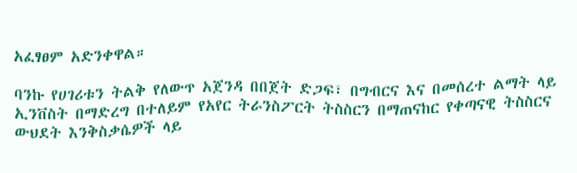አፈፃፀም አድንቀዋል።

ባንኩ የሀገሪቱን ትልቅ የለውጥ አጀንዳ በበጀት ድጋፍ፣ በግብርና እና በመሰረተ ልማት ላይ ኢንቨስት በማድረግ በተለይም የአየር ትራንስፖርት ትስስርን በማጠናከር የቀጣናዊ ትስስርና ውህደት እንቅስቃሴዎች ላይ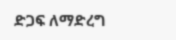ድጋፍ ለማድረግ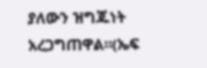ያለውን ዝግጁነት አረጋግጠዋል።(ኤፍ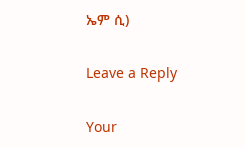ኤም ሲ)

Leave a Reply

Your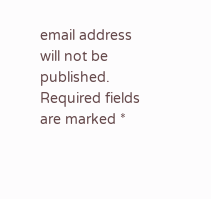email address will not be published. Required fields are marked *